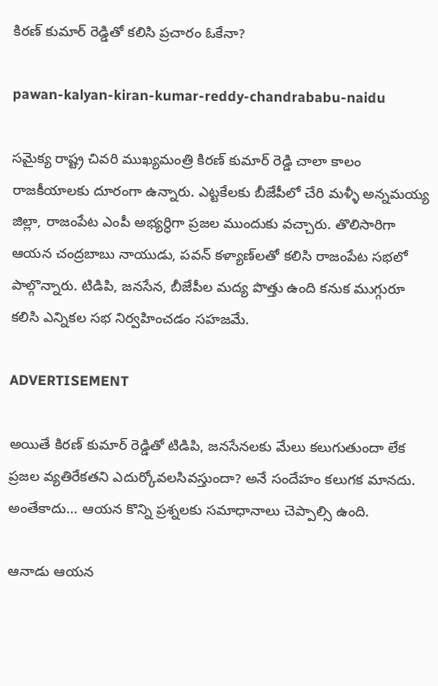కిరణ్ కుమార్‌ రెడ్డితో కలిసి ప్రచారం ఓకేనా?

pawan-kalyan-kiran-kumar-reddy-chandrababu-naidu

సమైక్య రాష్ట్ర చివరి ముఖ్యమంత్రి కిరణ్ కుమార్‌ రెడ్డి చాలా కాలం రాజకీయాలకు దూరంగా ఉన్నారు. ఎట్టకేలకు బీజేపీలో చేరి మళ్ళీ అన్నమయ్య జిల్లా, రాజంపేట ఎంపీ అభ్యర్ధిగా ప్రజల ముందుకు వచ్చారు. తొలిసారిగా ఆయన చంద్రబాబు నాయుడు, పవన్‌ కళ్యాణ్‌లతో కలిసి రాజంపేట సభలో పాల్గొన్నారు. టిడిపి, జనసేన, బీజేపీల మద్య పొత్తు ఉంది కనుక ముగ్గురూ కలిసి ఎన్నికల సభ నిర్వహించడం సహజమే.

ADVERTISEMENT

అయితే కిరణ్ కుమార్‌ రెడ్డితో టిడిపి, జనసేనలకు మేలు కలుగుతుందా లేక ప్రజల వ్యతిరేకతని ఎదుర్కోవలసివస్తుందా? అనే సందేహం కలుగక మానదు. అంతేకాదు… ఆయన కొన్ని ప్రశ్నలకు సమాధానాలు చెప్పాల్సి ఉంది.

ఆనాడు ఆయన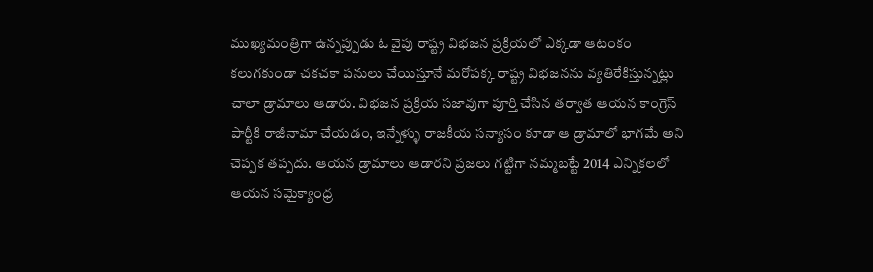ముఖ్యమంత్రిగా ఉన్నప్పుడు ఓ వైపు రాష్ట్ర విభజన ప్రక్రియలో ఎక్కడా ఆటంకం కలుగకుండా చకచకా పనులు చేయిస్తూనే మరోపక్క రాష్ట్ర విభజనను వ్యతిరేకిస్తున్నట్లు చాలా డ్రామాలు ఆడారు. విభజన ప్రక్రియ సజావుగా పూర్తి చేసిన తర్వాత ఆయన కాంగ్రెస్ పార్టీకి రాజీనామా చేయడం, ఇన్నేళ్ళు రాజకీయ సన్యాసం కూడా ఆ డ్రామాలో భాగమే అని చెప్పక తప్పదు. ఆయన డ్రామాలు ఆడారని ప్రజలు గట్టిగా నమ్మబట్టే 2014 ఎన్నికలలో ఆయన సమైక్యాంధ్ర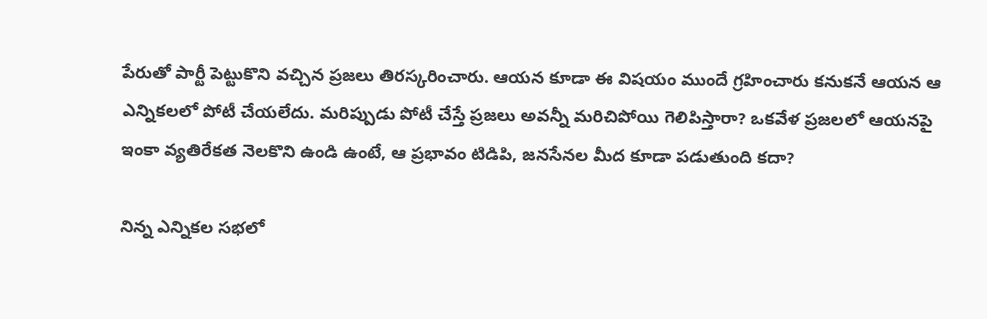పేరుతో పార్టీ పెట్టుకొని వచ్చిన ప్రజలు తిరస్కరించారు. ఆయన కూడా ఈ విషయం ముందే గ్రహించారు కనుకనే ఆయన ఆ ఎన్నికలలో పోటీ చేయలేదు. మరిప్పుడు పోటీ చేస్తే ప్రజలు అవన్నీ మరిచిపోయి గెలిపిస్తారా? ఒకవేళ ప్రజలలో ఆయనపై ఇంకా వ్యతిరేకత నెలకొని ఉండి ఉంటే, ఆ ప్రభావం టిడిపి, జనసేనల మీద కూడా పడుతుంది కదా?

నిన్న ఎన్నికల సభలో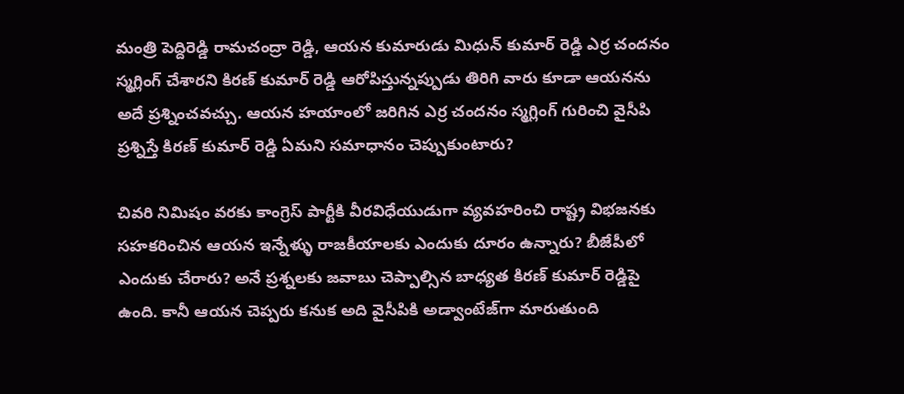మంత్రి పెద్దిరెడ్డి రామచంద్రా రెడ్డి, ఆయన కుమారుడు మిధున్ కుమార్‌ రెడ్డి ఎర్ర చందనం స్మగ్లింగ్ చేశారని కిరణ్ కుమార్‌ రెడ్డి ఆరోపిస్తున్నప్పుడు తిరిగి వారు కూడా ఆయనను అదే ప్రశ్నించవచ్చు. ఆయన హయాంలో జరిగిన ఎర్ర చందనం స్మగ్లింగ్ గురించి వైసీపి ప్రశ్నిస్తే కిరణ్ కుమార్‌ రెడ్డి ఏమని సమాధానం చెప్పుకుంటారు?

చివరి నిమిషం వరకు కాంగ్రెస్‌ పార్టీకి వీరవిధేయుడుగా వ్యవహరించి రాష్ట్ర విభజనకు సహకరించిన ఆయన ఇన్నేళ్ళు రాజకీయాలకు ఎందుకు దూరం ఉన్నారు? బీజేపీలో ఎందుకు చేరారు? అనే ప్రశ్నలకు జవాబు చెప్పాల్సిన బాధ్యత కిరణ్ కుమార్‌ రెడ్డిపై ఉంది. కానీ ఆయన చెప్పరు కనుక అది వైసీపికి అడ్వాంటేజ్‌గా మారుతుంది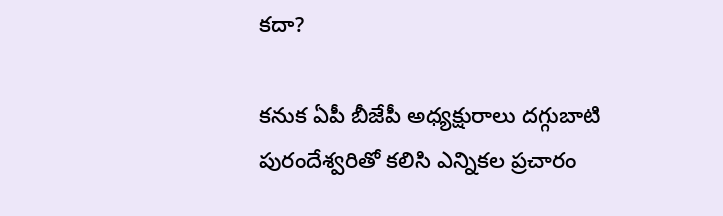కదా?

కనుక ఏపీ బీజేపీ అధ్యక్షురాలు దగ్గుబాటి పురందేశ్వరితో కలిసి ఎన్నికల ప్రచారం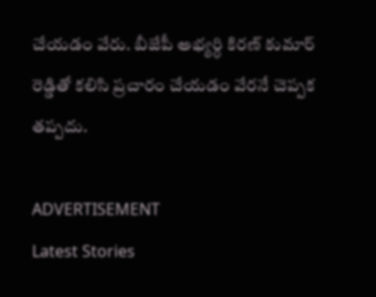చేయడం వేరు. బీజేపీ అభ్యర్ధి కిరణ్ కుమార్‌ రెడ్డితో కలిసి ప్రచారం చేయడం వేరనే చెప్పక తప్పదు.

ADVERTISEMENT
Latest Stories